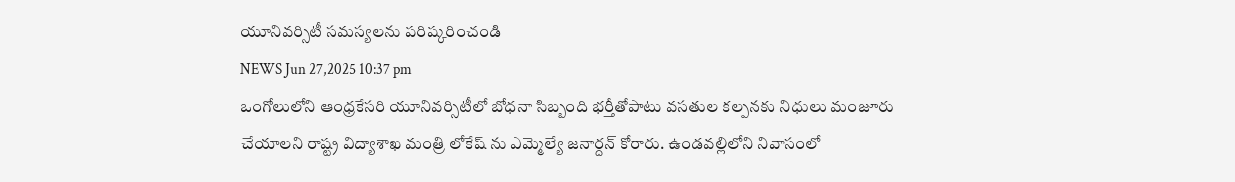యూనివర్సిటీ సమస్యలను పరిష్కరించండి
NEWS Jun 27,2025 10:37 pm
ఒంగోలులోని ఆంధ్రకేసరి యూనివర్సిటీలో బోధనా సిబ్బంది భర్తీతోపాటు వసతుల కల్పనకు నిధులు మంజూరు చేయాలని రాష్ట్ర విద్యాశాఖ మంత్రి లోకేష్ ను ఎమ్మెల్యే జనార్దన్ కోరారు. ఉండవల్లిలోని నివాసంలో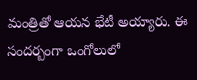మంత్రితో ఆయన భేటీ అయ్యారు. ఈ సందర్బంగా ఒంగోలులో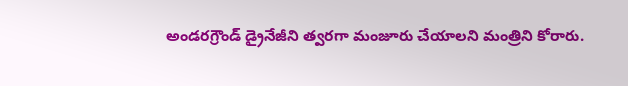అండరగ్రౌండ్ డ్రైనేజీని త్వరగా మంజూరు చేయాలని మంత్రిని కోరారు.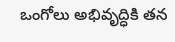ఒంగోలు అభివృద్ధికి తన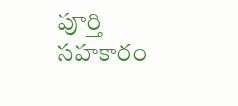పూర్తి సహకారం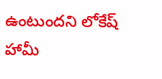ఉంటుందని లోకేష్ హామీ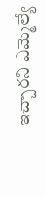ఇచ్చారని ఎమ్మెల్యే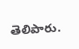తెలిపారు.